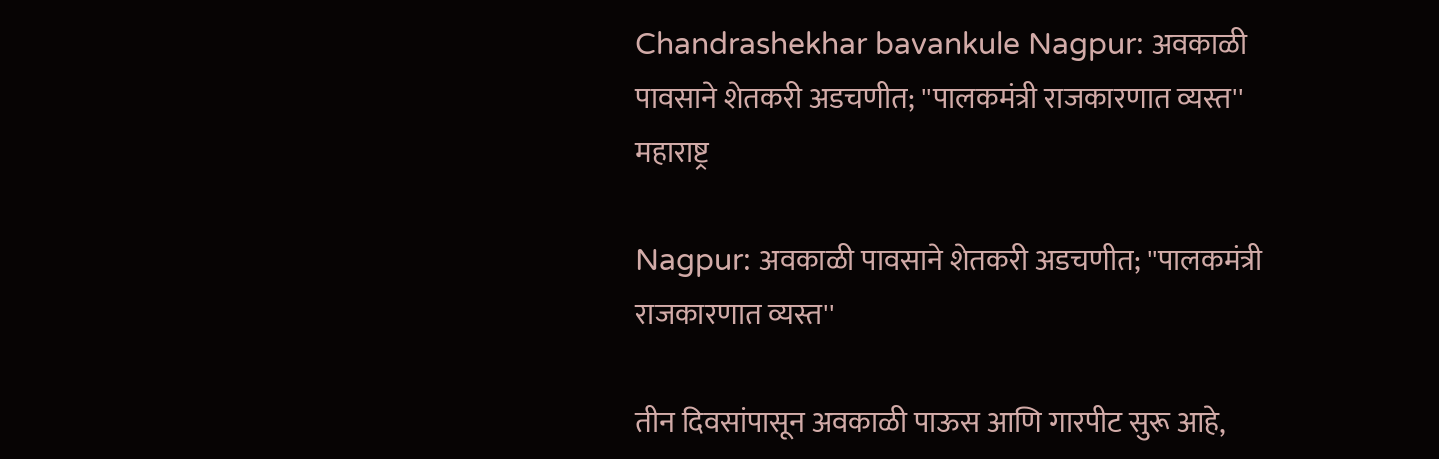Chandrashekhar bavankule Nagpur: अवकाळी पावसाने शेतकरी अडचणीत; ''पालकमंत्री राजकारणात व्यस्त''
महाराष्ट्र

Nagpur: अवकाळी पावसाने शेतकरी अडचणीत; ''पालकमंत्री राजकारणात व्यस्त''

तीन दिवसांपासून अवकाळी पाऊस आणि गारपीट सुरू आहे,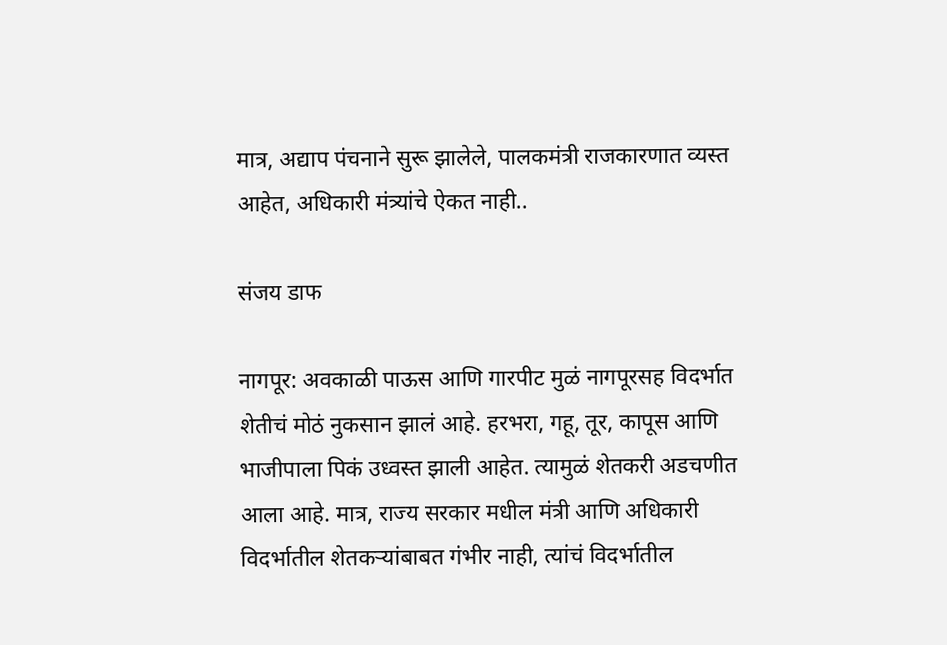मात्र, अद्याप पंचनाने सुरू झालेले, पालकमंत्री राजकारणात व्यस्त आहेत, अधिकारी मंत्र्यांचे ऐकत नाही..

संजय डाफ

नागपूर: अवकाळी पाऊस आणि गारपीट मुळं नागपूरसह विदर्भात शेतीचं मोठं नुकसान झालं आहे. हरभरा, गहू, तूर, कापूस आणि भाजीपाला पिकं उध्वस्त झाली आहेत. त्यामुळं शेतकरी अडचणीत आला आहे. मात्र, राज्य सरकार मधील मंत्री आणि अधिकारी विदर्भातील शेतकऱ्यांबाबत गंभीर नाही, त्यांचं विदर्भातील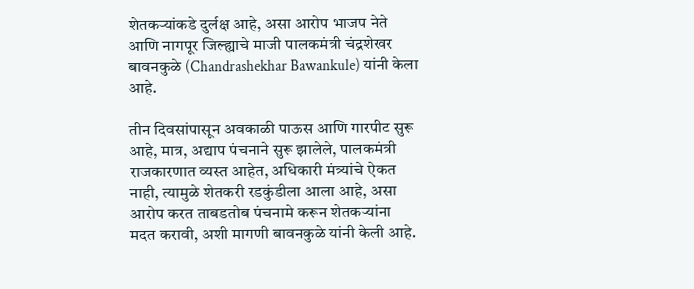शेतकऱ्यांकडे दुर्लक्ष आहे, असा आरोप भाजप नेते आणि नागपूर जिल्ह्याचे माजी पालकमंत्री चंद्रशेखर बावनकुळे (Chandrashekhar Bawankule) यांनी केला आहे.

तीन दिवसांपासून अवकाळी पाऊस आणि गारपीट सुरू आहे, मात्र, अद्याप पंचनाने सुरू झालेले, पालकमंत्री राजकारणात व्यस्त आहेत, अधिकारी मंत्र्यांचे ऐकत नाही, त्यामुळे शेतकरी रडकुंडीला आला आहे, असा आरोप करत ताबडतोब पंचनामे करून शेतकऱ्यांना मदत करावी, अशी मागणी बावनकुळे यांनी केली आहे.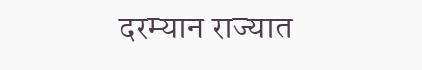दरम्यान राज्यात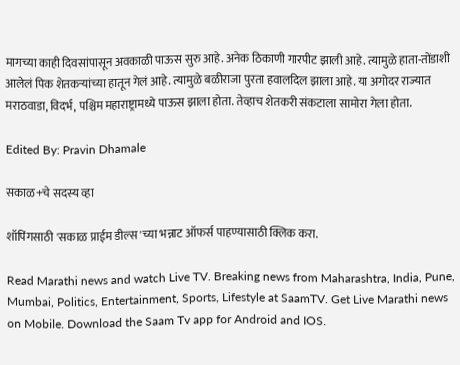मागच्या काही दिवसांपासून अवकाळी पाऊस सुरु आहे. अनेक ठिकाणी गारपीट झाली आहे. त्यामुळे हाता-तोंडाशी आलेलं पिक शेतकऱ्यांच्या हातून गेलं आहे. त्यामुळे बळीराजा पुरता हवालदिल झाला आहे. या अगोदर राज्यात मराठवाडा, विदर्भ, पश्चिम महाराष्ट्रामध्ये पाऊस झाला होता. तेव्हाच शेतकरी संकटाला सामोरा गेला होता.

Edited By: Pravin Dhamale

सकाळ+चे सदस्य व्हा

शॉपिंगसाठी 'सकाळ प्राईम डील्स'च्या भन्नाट ऑफर्स पाहण्यासाठी क्लिक करा.

Read Marathi news and watch Live TV. Breaking news from Maharashtra, India, Pune, Mumbai, Politics, Entertainment, Sports, Lifestyle at SaamTV. Get Live Marathi news on Mobile. Download the Saam Tv app for Android and IOS.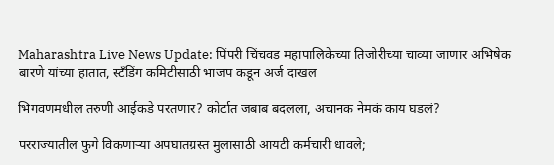Maharashtra Live News Update: पिंपरी चिंचवड महापालिकेच्या तिजोरीच्या चाव्या जाणार अभिषेक बारणे यांच्या हातात, स्टॅंडिंग कमिटीसाठी भाजप कडून अर्ज दाखल

भिगवणमधील तरुणी आईकडे परतणार? कोर्टात जबाब बदलला, अचानक नेमकं काय घडलं?

परराज्यातील फुगे विकणाऱ्या अपघातग्रस्त मुलासाठी आयटी कर्मचारी धावले;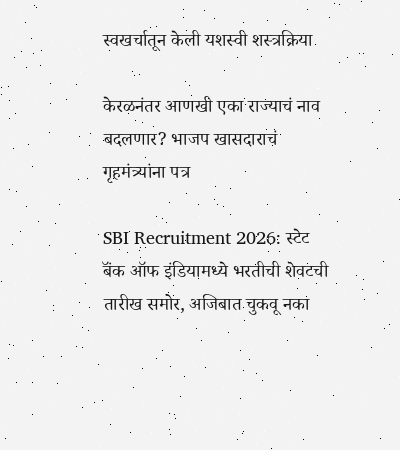स्वखर्चातून केली यशस्वी शस्त्रक्रिया

केरळनंतर आणखी एका राज्याचं नाव बदलणार? भाजप खासदाराचं गृहमंत्र्यांना पत्र

SBI Recruitment 2026: स्टेट बॅंक ऑफ इंडियामध्ये भरतीची शेवटची तारीख समोर, अजिबात चुकवू नका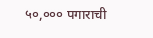५०,००० पगाराची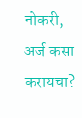नोकरी, अर्ज कसा करायचा?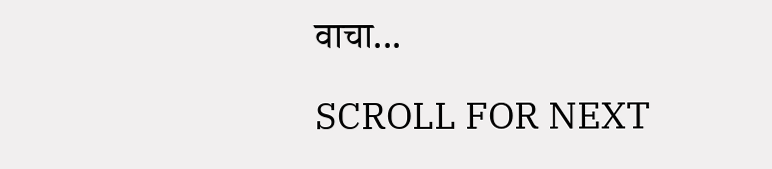वाचा...

SCROLL FOR NEXT